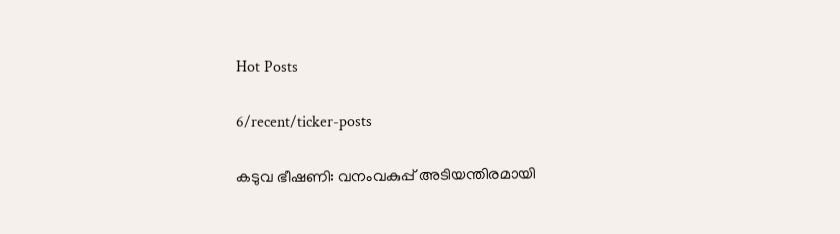Hot Posts

6/recent/ticker-posts

കടുവ ഭീഷണി: വനംവകുപ്പ് അടിയന്തിരമായി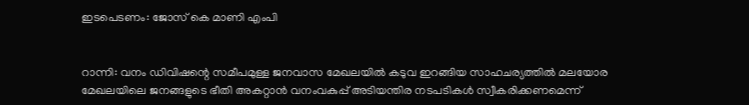ഇടപെടണം: ജോസ് കെ മാണി എംപി


റാന്നി: വനം ഡിവിഷന്റെ സമീപമുള്ള ജനവാസ മേഖലയില്‍ കടുവ ഇറങ്ങിയ സാഹചര്യത്തില്‍ മലയോര മേഖലയിലെ ജനങ്ങളുടെ ഭീതി അകറ്റാന്‍ വനംവകുപ്പ് അടിയന്തിര നടപടികള്‍ സ്വീകരിക്കണമെന്ന്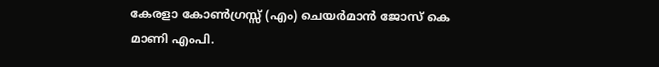കേരളാ കോണ്‍ഗ്രസ്സ് (എം) ചെയര്‍മാന്‍ ജോസ് കെ മാണി എംപി.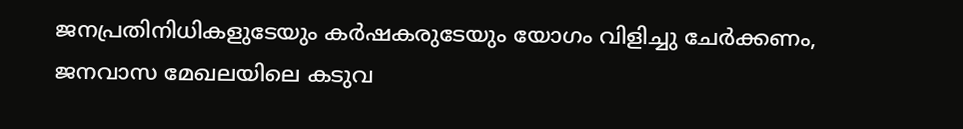ജനപ്രതിനിധികളുടേയും കര്‍ഷകരുടേയും യോഗം വിളിച്ചു ചേര്‍ക്കണം, ജനവാസ മേഖലയിലെ കടുവ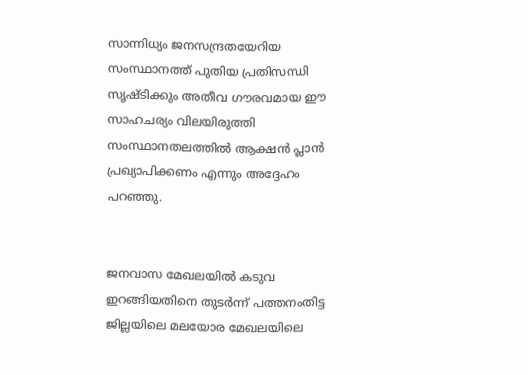സാന്നിധ്യം ജനസന്ദ്രതയേറിയ സംസ്ഥാനത്ത് പുതിയ പ്രതിസന്ധി സൃഷ്ടിക്കും അതീവ ഗൗരവമായ ഈ സാഹചര്യം വിലയിരുത്തി സംസ്ഥാനതലത്തില്‍ ആക്ഷന്‍ പ്ലാന്‍ പ്രഖ്യാപിക്കണം എന്നും അദ്ദേഹം പറഞ്ഞു.


ജനവാസ മേഖലയില്‍ കടുവ ഇറങ്ങിയതിനെ തുടര്‍ന്ന് പത്തനംതിട്ട ജില്ലയിലെ മലയോര മേഖലയിലെ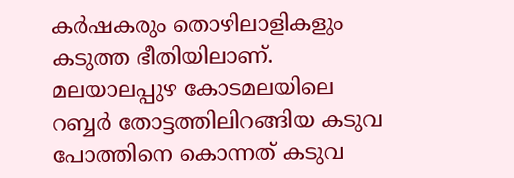കര്‍ഷകരും തൊഴിലാളികളും കടുത്ത ഭീതിയിലാണ്. മലയാലപ്പുഴ കോടമലയിലെ റബ്ബര്‍ തോട്ടത്തിലിറങ്ങിയ കടുവ പോത്തിനെ കൊന്നത് കടുവ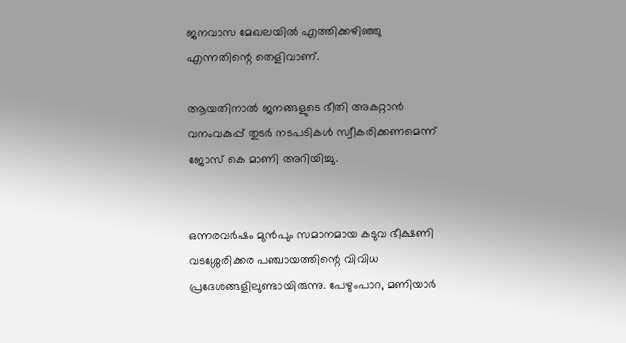ജനവാസ മേഖലയില്‍ എത്തിക്കഴിഞ്ഞു എന്നതിന്റെ തെളിവാണ്.

ആയതിനാൽ ജനങ്ങളുടെ ഭീതി അകറ്റാന്‍ വനംവകുപ്പ് തുടര്‍ നടപടികള്‍ സ്വീകരിക്കണമെന്ന് ജോസ് കെ മാണി അറിയിച്ചു.


ഒന്നരവര്‍ഷം മുന്‍പും സമാനമായ കടുവ ഭീക്ഷണി വടശ്ശേരിക്കര പഞ്ചായത്തിന്റെ വിവിധ പ്രദേശങ്ങളിലുണ്ടായിരുന്നു. പേഴുംപാറ, മണിയാര്‍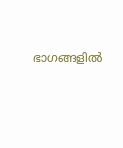ഭാഗങ്ങളില്‍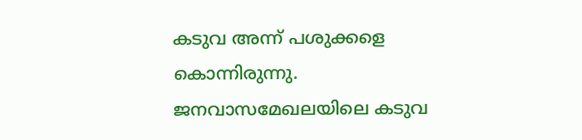കടുവ അന്ന് പശുക്കളെ കൊന്നിരുന്നു.  ജനവാസമേഖലയിലെ കടുവ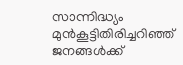സാന്നിദ്ധ്യം മുന്‍കൂട്ടിതിരിച്ചറിഞ്ഞ് ജനങ്ങള്‍ക്ക്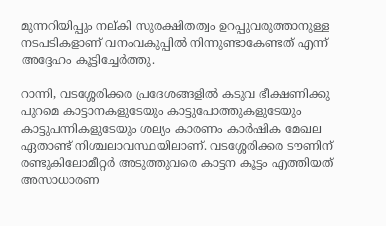മുന്നറിയിപ്പും നല്കി സുരക്ഷിതത്വം ഉറപ്പുവരുത്താനുള്ള നടപടികളാണ് വനംവകുപ്പില്‍ നിന്നുണ്ടാകേണ്ടത് എന്ന് അദ്ദേഹം കൂട്ടിച്ചേർത്തു.

റാന്നി, വടശ്ശേരിക്കര പ്രദേശങ്ങളില്‍ കടുവ ഭീക്ഷണിക്കു പുറമെ കാട്ടാനകളുടേയും കാട്ടുപോത്തുകളുടേയും കാട്ടുപന്നികളുടേയും ശല്യം കാരണം കാര്‍ഷിക മേഖല ഏതാണ്ട് നിശ്ചലാവസ്ഥയിലാണ്. വടശ്ശേരിക്കര ടൗണിന് രണ്ടുകിലോമീറ്റര്‍ അടുത്തുവരെ കാട്ടന കൂട്ടം എത്തിയത് അസാധാരണ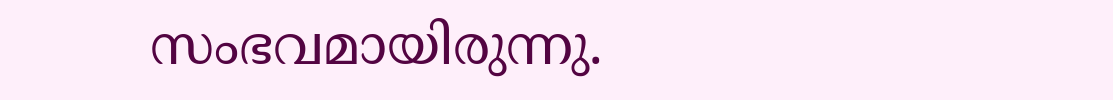സംഭവമായിരുന്നു.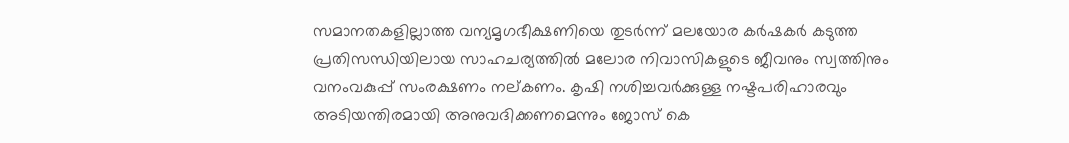സമാനതകളില്ലാത്ത വന്യമൃഗഭീക്ഷണിയെ തുടര്‍ന്ന് മലയോര കര്‍ഷകര്‍ കടുത്ത പ്രതിസന്ധിയിലായ സാഹചര്യത്തില്‍ മലോര നിവാസികളുടെ ജീവനും സ്വത്തിനും വനംവകുപ്പ് സംരക്ഷണം നല്കണം. കൃഷി നശിച്ചവര്‍ക്കുള്ള നഷ്ടപരിഹാരവും അടിയന്തിരമായി അനുവദിക്കണമെന്നും ജോസ് കെ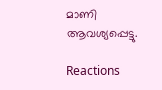മാണി ആവശ്യപ്പെട്ടു.

Reactions